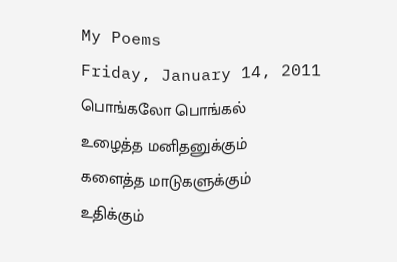My Poems
Friday, January 14, 2011
பொங்கலோ பொங்கல்
உழைத்த மனிதனுக்கும்
களைத்த மாடுகளுக்கும்
உதிக்கும்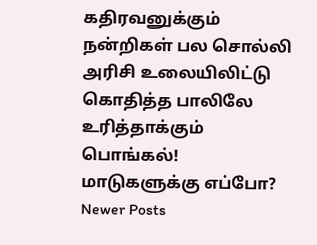கதிரவனுக்கும்
நன்றிகள் பல சொல்லி
அரிசி உலையிலிட்டு
கொதித்த பாலிலே
உரித்தாக்கும் பொங்கல்!
மாடுகளுக்கு எப்போ?
Newer Posts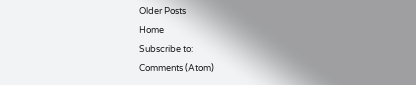Older Posts
Home
Subscribe to:
Comments (Atom)